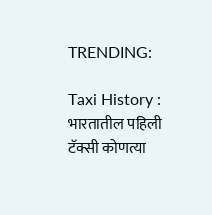TRENDING:

Taxi History : भारतातील पहिली टॅक्सी कोणत्या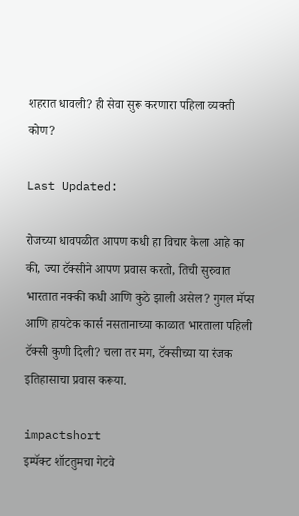शहरात धावली? ही सेवा सुरू करणारा पहिला व्यक्ती कोण?

Last Updated:

रोजच्या धावपळीत आपण कधी हा विचार केला आहे का की, ज्या टॅक्सीने आपण प्रवास करतो, तिची सुरुवात भारतात नक्की कधी आणि कुठे झाली असेल? गुगल मॅप्स आणि हायटेक कार्स नसतानाच्या काळात भारताला पहिली टॅक्सी कुणी दिली? चला तर मग, टॅक्सीच्या या रंजक इतिहासाचा प्रवास करूया.

impactshort
इम्पॅक्ट शॉटतुमचा गेटवे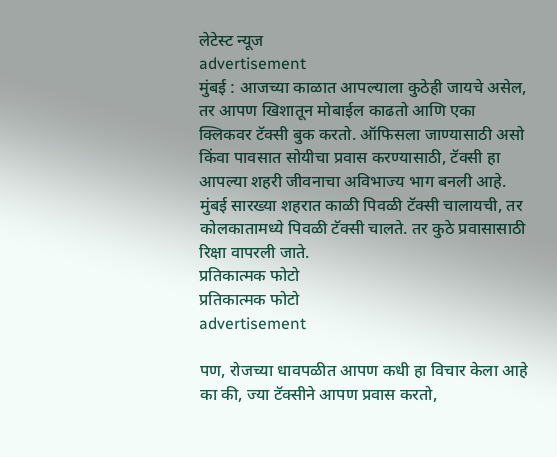लेटेस्ट न्यूज
advertisement
मुंबई : आजच्या काळात आपल्याला कुठेही जायचे असेल, तर आपण खिशातून मोबाईल काढतो आणि एका क्लिकवर टॅक्सी बुक करतो. ऑफिसला जाण्यासाठी असो किंवा पावसात सोयीचा प्रवास करण्यासाठी, टॅक्सी हा आपल्या शहरी जीवनाचा अविभाज्य भाग बनली आहे. मुंबई सारख्या शहरात काळी पिवळी टॅक्सी चालायची, तर कोलकातामध्ये पिवळी टॅक्सी चालते. तर कुठे प्रवासासाठी रिक्षा वापरली जाते.
प्रतिकात्मक फोटो
प्रतिकात्मक फोटो
advertisement

पण, रोजच्या धावपळीत आपण कधी हा विचार केला आहे का की, ज्या टॅक्सीने आपण प्रवास करतो,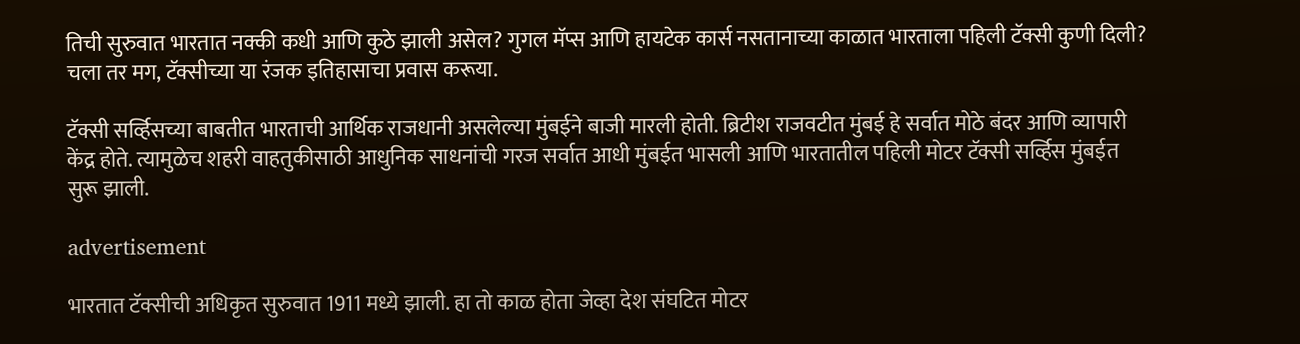तिची सुरुवात भारतात नक्की कधी आणि कुठे झाली असेल? गुगल मॅप्स आणि हायटेक कार्स नसतानाच्या काळात भारताला पहिली टॅक्सी कुणी दिली? चला तर मग, टॅक्सीच्या या रंजक इतिहासाचा प्रवास करूया.

टॅक्सी सर्व्हिसच्या बाबतीत भारताची आर्थिक राजधानी असलेल्या मुंबईने बाजी मारली होती. ब्रिटीश राजवटीत मुंबई हे सर्वात मोठे बंदर आणि व्यापारी केंद्र होते. त्यामुळेच शहरी वाहतुकीसाठी आधुनिक साधनांची गरज सर्वात आधी मुंबईत भासली आणि भारतातील पहिली मोटर टॅक्सी सर्व्हिस मुंबईत सुरू झाली.

advertisement

भारतात टॅक्सीची अधिकृत सुरुवात 1911 मध्ये झाली. हा तो काळ होता जेव्हा देश संघटित मोटर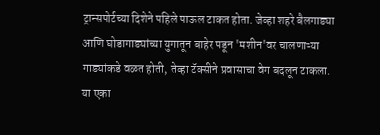ट्रान्सपोर्टच्या दिशेने पहिले पाऊल टाकत होता. जेव्हा शहरे बैलगाड्या आणि घोडागाड्यांच्या युगातून बाहेर पडून 'मशीन'वर चालणाऱ्या गाड्यांकडे वळत होती, तेव्हा टॅक्सीने प्रवासाचा वेग बदलून टाकला. या एका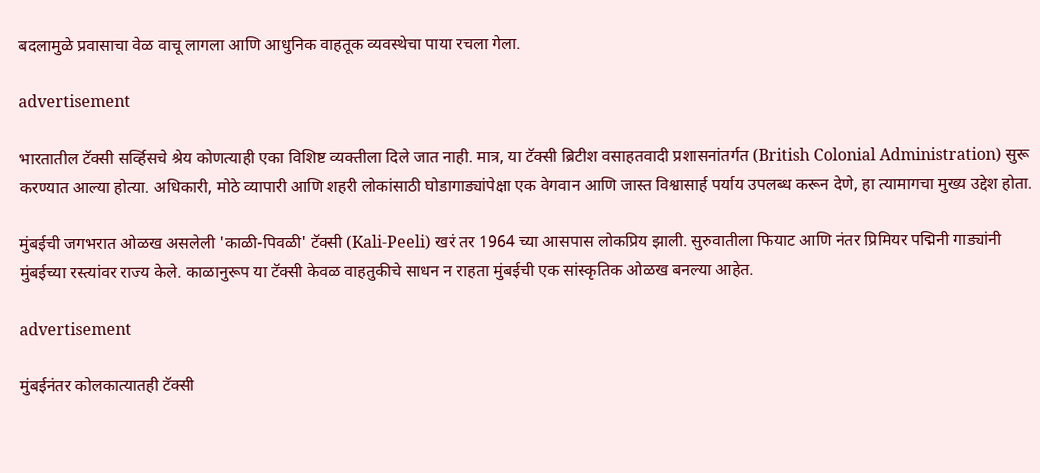बदलामुळे प्रवासाचा वेळ वाचू लागला आणि आधुनिक वाहतूक व्यवस्थेचा पाया रचला गेला.

advertisement

भारतातील टॅक्सी सर्व्हिसचे श्रेय कोणत्याही एका विशिष्ट व्यक्तीला दिले जात नाही. मात्र, या टॅक्सी ब्रिटीश वसाहतवादी प्रशासनांतर्गत (British Colonial Administration) सुरू करण्यात आल्या होत्या. अधिकारी, मोठे व्यापारी आणि शहरी लोकांसाठी घोडागाड्यांपेक्षा एक वेगवान आणि जास्त विश्वासार्ह पर्याय उपलब्ध करून देणे, हा त्यामागचा मुख्य उद्देश होता.

मुंबईची जगभरात ओळख असलेली 'काळी-पिवळी' टॅक्सी (Kali-Peeli) खरं तर 1964 च्या आसपास लोकप्रिय झाली. सुरुवातीला फियाट आणि नंतर प्रिमियर पद्मिनी गाड्यांनी मुंबईच्या रस्त्यांवर राज्य केले. काळानुरूप या टॅक्सी केवळ वाहतुकीचे साधन न राहता मुंबईची एक सांस्कृतिक ओळख बनल्या आहेत.

advertisement

मुंबईनंतर कोलकात्यातही टॅक्सी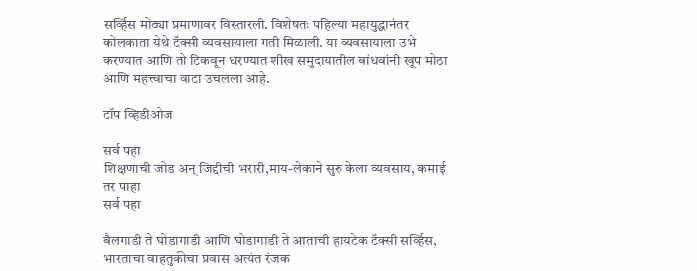सर्व्हिस मोठ्या प्रमाणावर विस्तारली. विशेषतः पहिल्या महायुद्धानंतर कोलकाता येथे टॅक्सी व्यवसायाला गती मिळाली. या व्यवसायाला उभे करण्यात आणि तो टिकवून धरण्यात शीख समुदायातील बांधवांनी खूप मोठा आणि महत्त्वाचा वाटा उचलला आहे.

टॉप व्हिडीओज

सर्व पहा
शिक्षणाची जोड अन् जिद्दीची भरारी,माय-लेकाने सुरु केला व्यवसाय, कमाई तर पाहा
सर्व पहा

बैलगाडी ते घोडागाडी आणि घोडागाडी ते आताची हायटेक टॅक्सी सर्व्हिस, भारताचा वाहतुकीचा प्रवास अत्यंत रंजक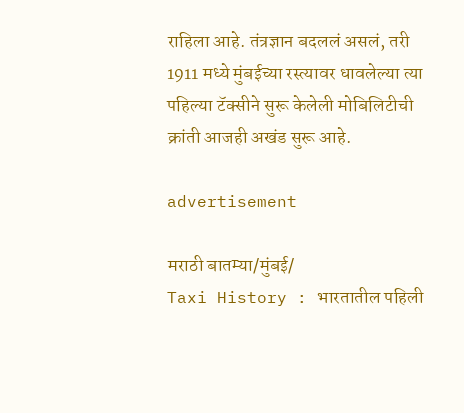राहिला आहे. तंत्रज्ञान बदललं असलं, तरी 1911 मध्ये मुंबईच्या रस्त्यावर धावलेल्या त्या पहिल्या टॅक्सीने सुरू केलेली मोबिलिटीची क्रांती आजही अखंड सुरू आहे.

advertisement

मराठी बातम्या/मुंबई/
Taxi History : भारतातील पहिली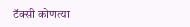टॅक्सी कोणत्या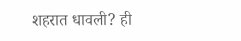शहरात धावली? ही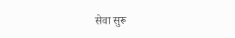सेवा सुरू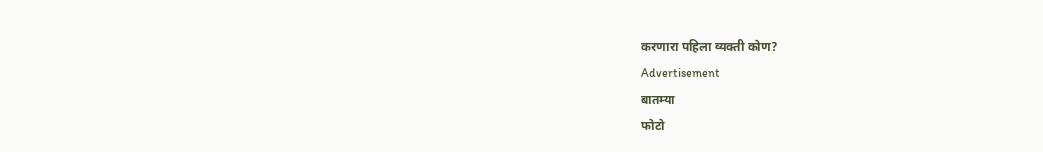करणारा पहिला व्यक्ती कोण?
Advertisement
बातम्या
फोटो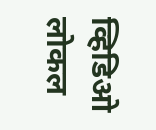व्हिडिओ
लोकल